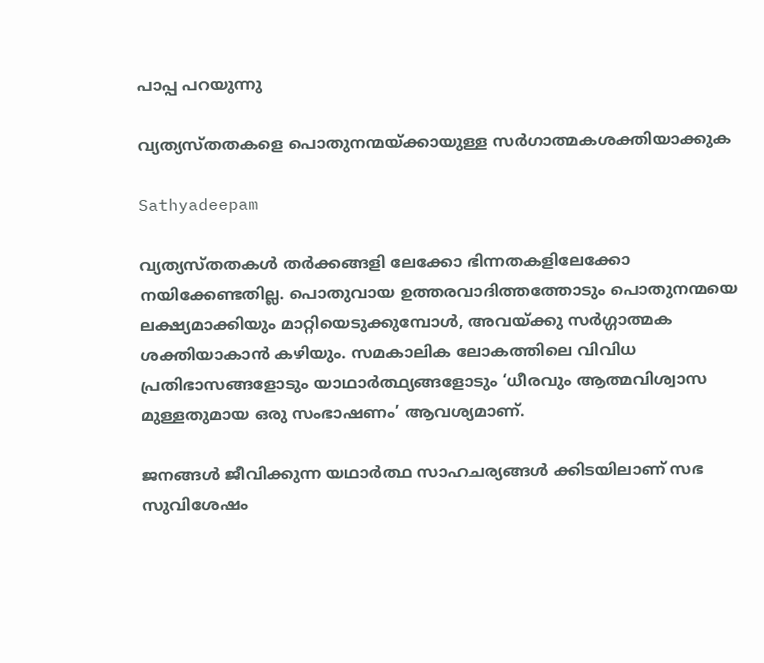പാപ്പ പറയുന്നു

വ്യത്യസ്തതകളെ പൊതുനന്മയ്ക്കായുള്ള സര്‍ഗാത്മകശക്തിയാക്കുക

Sathyadeepam

വ്യത്യസ്തതകള്‍ തര്‍ക്കങ്ങളി ലേക്കോ ഭിന്നതകളിലേക്കോ നയിക്കേണ്ടതില്ല. പൊതുവായ ഉത്തരവാദിത്തത്തോടും പൊതുനന്മയെ ലക്ഷ്യമാക്കിയും മാറ്റിയെടുക്കുമ്പോള്‍, അവയ്ക്കു സര്‍ഗ്ഗാത്മക ശക്തിയാകാന്‍ കഴിയും. സമകാലിക ലോകത്തിലെ വിവിധ പ്രതിഭാസങ്ങളോടും യാഥാര്‍ത്ഥ്യങ്ങളോടും ‘ധീരവും ആത്മവിശ്വാസ മുള്ളതുമായ ഒരു സംഭാഷണം’ ആവശ്യമാണ്.

ജനങ്ങള്‍ ജീവിക്കുന്ന യഥാര്‍ത്ഥ സാഹചര്യങ്ങൾ ക്കിടയിലാണ് സഭ സുവിശേഷം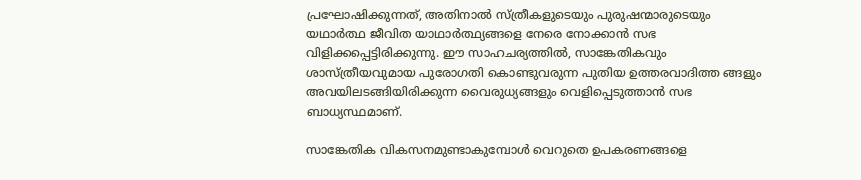പ്രഘോഷിക്കുന്നത്, അതിനാല്‍ സ്ത്രീകളുടെയും പുരുഷന്മാരുടെയും യഥാര്‍ത്ഥ ജീവിത യാഥാര്‍ത്ഥ്യങ്ങളെ നേരെ നോക്കാന്‍ സഭ വിളിക്കപ്പെട്ടിരിക്കുന്നു. ഈ സാഹചര്യത്തില്‍, സാങ്കേതികവും ശാസ്ത്രീയവുമായ പുരോഗതി കൊണ്ടുവരുന്ന പുതിയ ഉത്തരവാദിത്ത ങ്ങളും അവയിലടങ്ങിയിരിക്കുന്ന വൈരുധ്യങ്ങളും വെളിപ്പെടുത്താന്‍ സഭ ബാധ്യസ്ഥമാണ്.

സാങ്കേതിക വികസനമുണ്ടാകുമ്പോള്‍ വെറുതെ ഉപകരണങ്ങളെ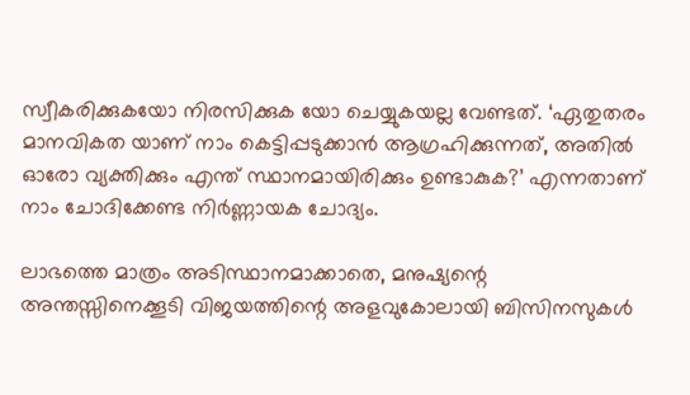സ്വീകരിക്കുകയോ നിരസിക്കുക യോ ചെയ്യുകയല്ല വേണ്ടത്. ‘ഏതുതരം മാനവികത യാണ് നാം കെട്ടിപ്പടുക്കാന്‍ ആഗ്രഹിക്കുന്നത്, അതില്‍ ഓരോ വ്യക്തിക്കും എന്ത് സ്ഥാനമായിരിക്കും ഉണ്ടാകുക?’ എന്നതാണ് നാം ചോദിക്കേണ്ട നിര്‍ണ്ണായക ചോദ്യം.

ലാഭത്തെ മാത്രം അടിസ്ഥാനമാക്കാതെ, മനുഷ്യന്റെ അന്തസ്സിനെക്കൂടി വിജയത്തിന്റെ അളവുകോലായി ബിസിനസുകള്‍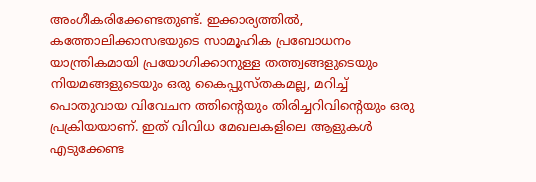അംഗീകരിക്കേണ്ടതുണ്ട്. ഇക്കാര്യത്തില്‍, കത്തോലിക്കാസഭയുടെ സാമൂഹിക പ്രബോധനം യാന്ത്രികമായി പ്രയോഗിക്കാനുള്ള തത്ത്വങ്ങളുടെയും നിയമങ്ങളുടെയും ഒരു കൈപ്പുസ്തകമല്ല, മറിച്ച് പൊതുവായ വിവേചന ത്തിന്റെയും തിരിച്ചറിവിന്റെയും ഒരു പ്രക്രിയയാണ്. ഇത് വിവിധ മേഖലകളിലെ ആളുകള്‍ എടുക്കേണ്ട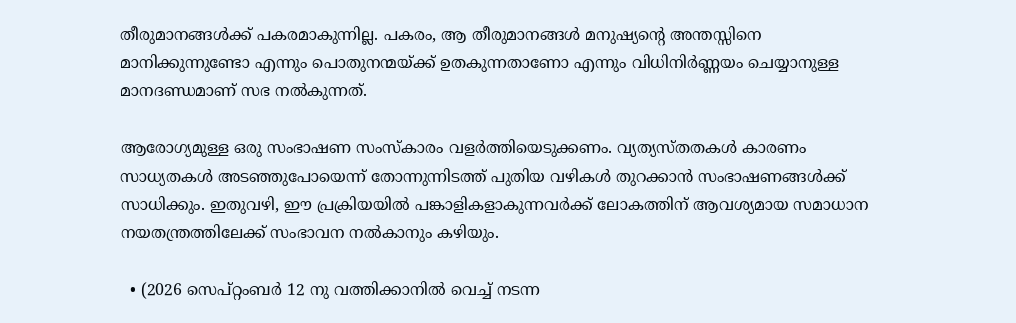തീരുമാനങ്ങള്‍ക്ക് പകരമാകുന്നില്ല. പകരം, ആ തീരുമാനങ്ങള്‍ മനുഷ്യന്റെ അന്തസ്സിനെ മാനിക്കുന്നുണ്ടോ എന്നും പൊതുനന്മയ്ക്ക് ഉതകുന്നതാണോ എന്നും വിധിനിര്‍ണ്ണയം ചെയ്യാനുള്ള മാനദണ്ഡമാണ് സഭ നല്‍കുന്നത്.

ആരോഗ്യമുള്ള ഒരു സംഭാഷണ സംസ്‌കാരം വളര്‍ത്തിയെടുക്കണം. വ്യത്യസ്തതകള്‍ കാരണം സാധ്യതകള്‍ അടഞ്ഞുപോയെന്ന് തോന്നുന്നിടത്ത് പുതിയ വഴികള്‍ തുറക്കാന്‍ സംഭാഷണങ്ങള്‍ക്ക് സാധിക്കും. ഇതുവഴി, ഈ പ്രക്രിയയില്‍ പങ്കാളികളാകുന്നവര്‍ക്ക് ലോകത്തിന് ആവശ്യമായ സമാധാന നയതന്ത്രത്തിലേക്ക് സംഭാവന നല്‍കാനും കഴിയും.

  • (2026 സെപ്റ്റംബര്‍ 12 നു വത്തിക്കാനില്‍ വെച്ച് നടന്ന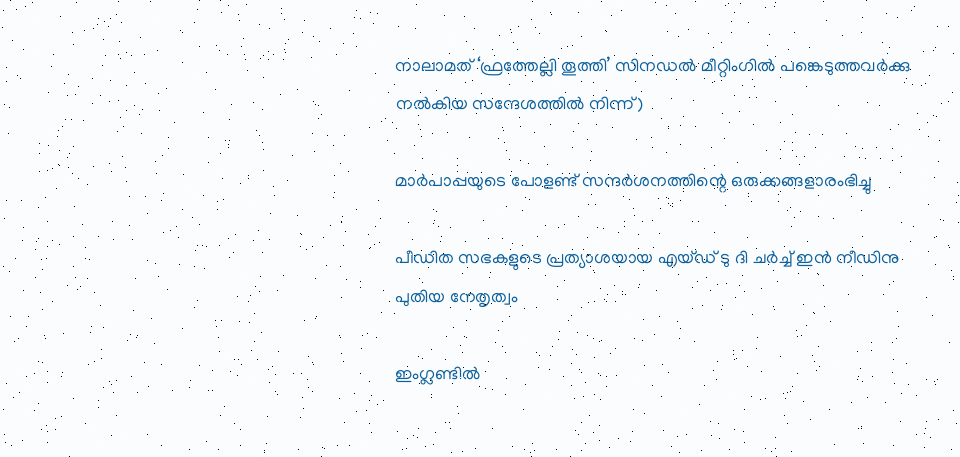നാലാമത് ‘ഫ്രത്തേല്ലി തൂത്തി’ സിനഡല്‍ മീറ്റിംഗില്‍ പങ്കെടുത്തവര്‍ക്കു നല്‍കിയ സന്ദേശത്തില്‍ നിന്ന്)

മാര്‍പാപ്പയുടെ പോളണ്ട് സന്ദര്‍ശനത്തിന്റെ ഒരുക്കങ്ങളാരംഭിച്ചു

പീഡിത സഭകളുടെ പ്രത്യാശയായ എയ്ഡ് ടു ദി ചര്‍ച്ച് ഇന്‍ നീഡിനു പുതിയ നേതൃത്വം

ഇംഗ്ലണ്ടില്‍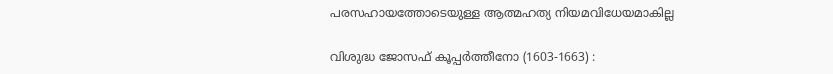പരസഹായത്തോടെയുള്ള ആത്മഹത്യ നിയമവിധേയമാകില്ല

വിശുദ്ധ ജോസഫ് കൂപ്പര്‍ത്തീനോ (1603-1663) :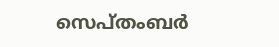സെപ്തംബര്‍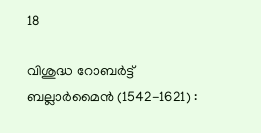18

വിശുദ്ധ റോബര്‍ട്ട് ബല്ലാര്‍മൈന്‍ (1542-1621) :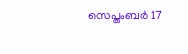സെപ്തംബര്‍ 17